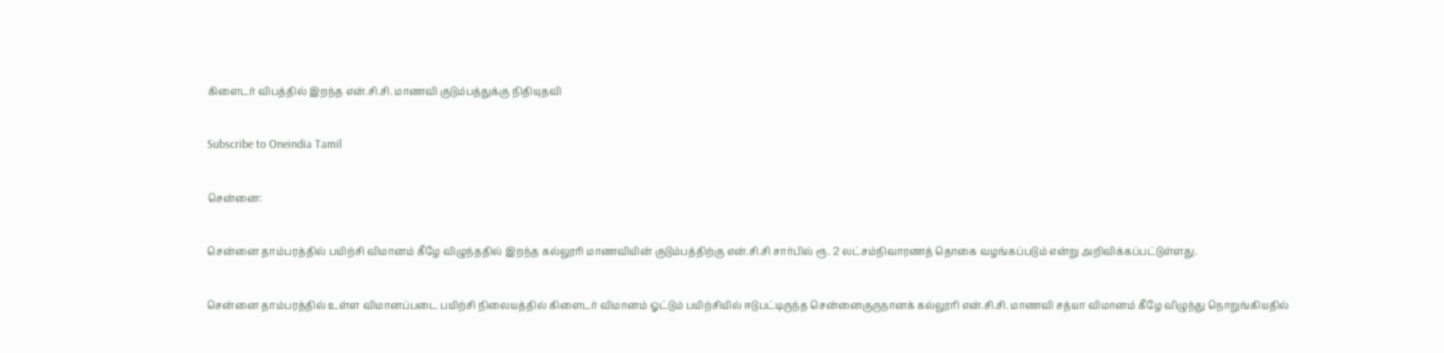கிளைடர் விபத்தில் இறந்த என்.சி.சி. மாணவி குடும்பத்துக்கு நிதியுதவி

Subscribe to Oneindia Tamil

சென்னை:

சென்னை தாம்பரத்தில் பயிற்சி விமானம் கீழே விழுந்ததில் இறந்த கல்லூரி மாணவியின் குடும்பத்திற்கு என்.சி.சி சார்பில் ரூ. 2 லட்சம்நிவாரணத் தொகை வழங்கப்படும் என்று அறிவிக்கப்பட்டுள்ளது.

சென்னை தாம்பரத்தில் உள்ள விமானப்படை பயிற்சி நிலையத்தில் கிளைடர் விமானம் ஓட்டும் பயிற்சியில் ஈடுபட்டிருந்த சென்னைகுருநானக் கல்லூரி என்.சி.சி. மாணவி சத்யா விமானம் கீழே விழுந்து நொறுங்கியதில்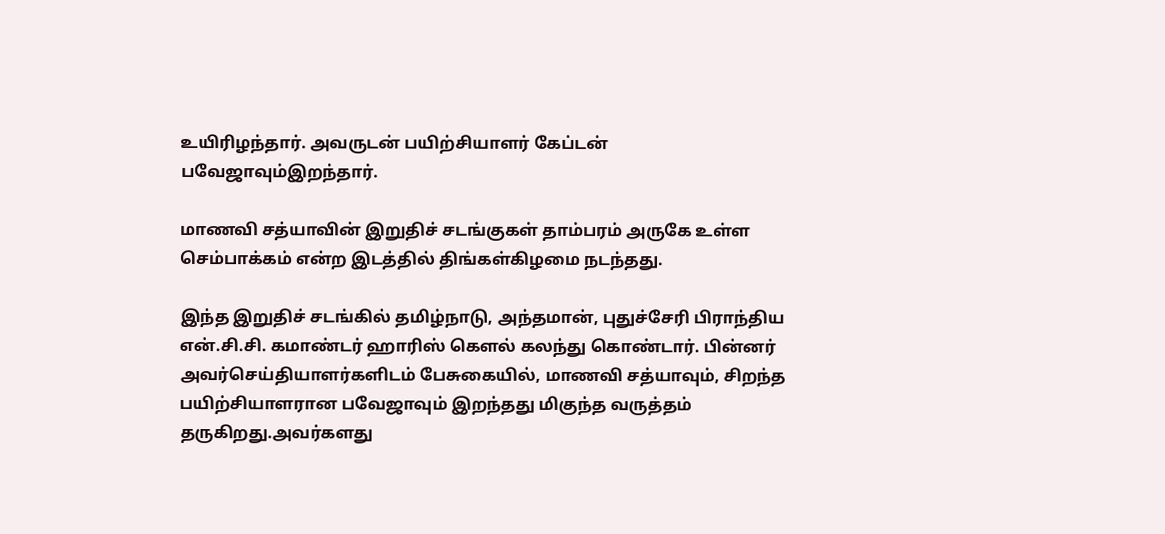உயிரிழந்தார். அவருடன் பயிற்சியாளர் கேப்டன் பவேஜாவும்இறந்தார்.

மாணவி சத்யாவின் இறுதிச் சடங்குகள் தாம்பரம் அருகே உள்ள செம்பாக்கம் என்ற இடத்தில் திங்கள்கிழமை நடந்தது.

இந்த இறுதிச் சடங்கில் தமிழ்நாடு, அந்தமான், புதுச்சேரி பிராந்திய என்.சி.சி. கமாண்டர் ஹாரிஸ் கெளல் கலந்து கொண்டார். பின்னர் அவர்செய்தியாளர்களிடம் பேசுகையில், மாணவி சத்யாவும், சிறந்த பயிற்சியாளரான பவேஜாவும் இறந்தது மிகுந்த வருத்தம் தருகிறது.அவர்களது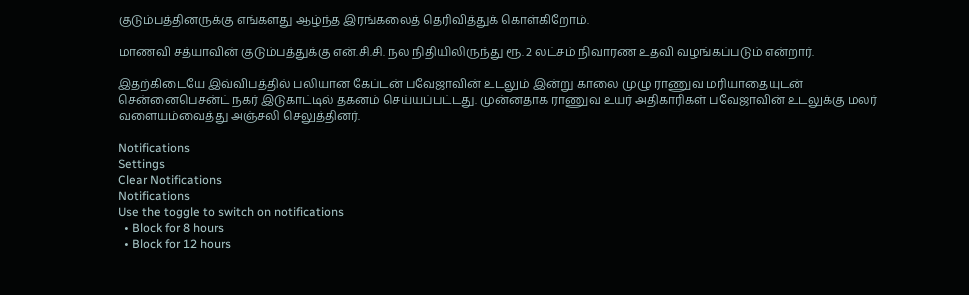குடும்பத்தினருக்கு எங்களது ஆழ்ந்த இரங்கலைத் தெரிவித்துக் கொள்கிறோம்.

மாணவி சத்யாவின் குடும்பத்துக்கு என்.சி.சி. நல நிதியிலிருந்து ரூ. 2 லட்சம் நிவாரண உதவி வழங்கப்படும் என்றார்.

இதற்கிடையே இவ்விபத்தில் பலியான கேப்டன் பவேஜாவின் உடலும் இன்று காலை முழு ராணுவ மரியாதையுடன் சென்னைபெசன்ட் நகர் இடுகாட்டில் தகனம் செய்யப்பட்டது. முன்னதாக ராணுவ உயர் அதிகாரிகள் பவேஜாவின் உடலுக்கு மலர் வளையம்வைத்து அஞ்சலி செலுத்தினர்.

Notifications
Settings
Clear Notifications
Notifications
Use the toggle to switch on notifications
  • Block for 8 hours
  • Block for 12 hours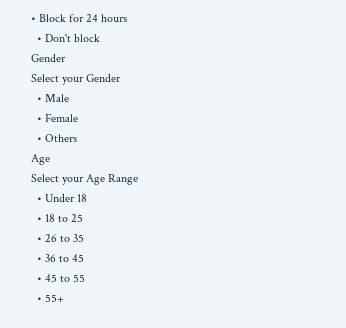• Block for 24 hours
  • Don't block
Gender
Select your Gender
  • Male
  • Female
  • Others
Age
Select your Age Range
  • Under 18
  • 18 to 25
  • 26 to 35
  • 36 to 45
  • 45 to 55
  • 55+